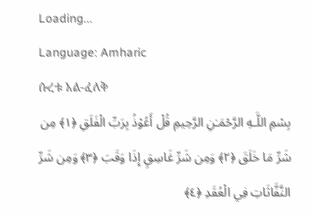Loading...
Language: Amharic
ሱረቱ አል-ፈለቅ
بِسْمِ اللَّـهِ الرَّحْمَـٰنِ الرَّحِيمِ قُلْ أَعُوْذُ بِرَبِّ الْفَلَقِ ﴿١﴾ مِن شَرِّ مَا خَلَقَ ﴿٢﴾ وَمِن شَرِّ غَاسِقٍ إِذَا وَقَبَ ﴿٣﴾ وَمِن شَرِّ النَّفَّاثَاتِ فِي الْعُقَدِ ﴿٤﴾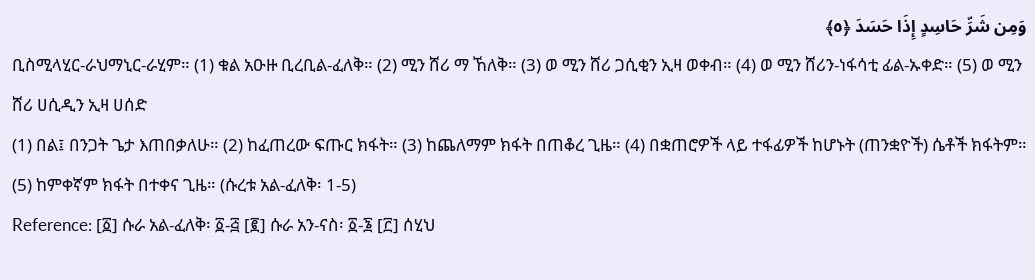وَمِن شَرِّ حَاسِدٍ إِذَا حَسَدَ ﴿٥﴾
ቢስሚላሂር-ራህማኒር-ራሂም። (1) ቁል አዑዙ ቢረቢል-ፈለቅ። (2) ሚን ሸሪ ማ ኸለቅ። (3) ወ ሚን ሸሪ ጋሲቂን ኢዛ ወቀብ። (4) ወ ሚን ሸሪን-ነፋሳቲ ፊል-ኡቀድ። (5) ወ ሚን ሸሪ ሀሲዲን ኢዛ ሀሰድ
(1) በል፤ በንጋት ጌታ እጠበቃለሁ። (2) ከፈጠረው ፍጡር ክፋት። (3) ከጨለማም ክፋት በጠቆረ ጊዜ። (4) በቋጠሮዎች ላይ ተፋፊዎች ከሆኑት (ጠንቋዮች) ሴቶች ክፋትም። (5) ከምቀኛም ክፋት በተቀና ጊዜ። (ሱረቱ አል-ፈለቅ፡ 1-5)
Reference: [፩] ሱራ አል-ፈለቅ፡ ፩-፭ [፪] ሱራ አን-ናስ፡ ፩-፮ [፫] ሰሂህ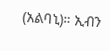(አልባኒ)። ኢብን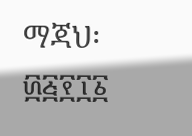ማጃህ፡ ፴፭፻፲፩